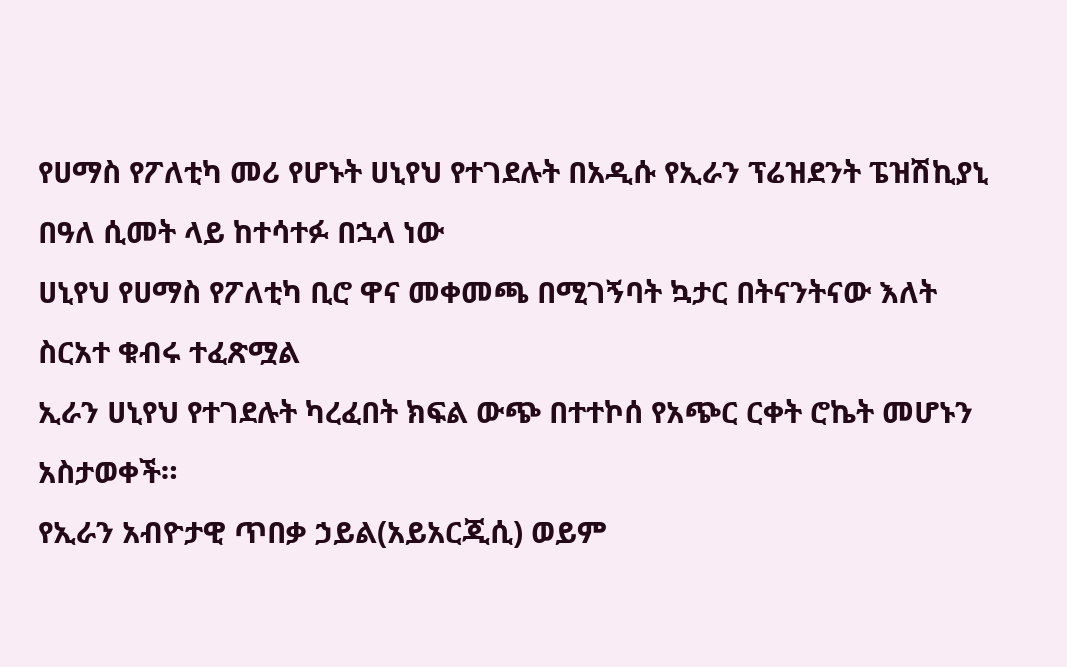የሀማስ የፖለቲካ መሪ የሆኑት ሀኒየህ የተገደሉት በአዲሱ የኢራን ፕሬዝደንት ፔዝሽኪያኒ በዓለ ሲመት ላይ ከተሳተፉ በኋላ ነው
ሀኒየህ የሀማስ የፖለቲካ ቢሮ ዋና መቀመጫ በሚገኝባት ኳታር በትናንትናው እለት ስርአተ ቁብሩ ተፈጽሟል
ኢራን ሀኒየህ የተገደሉት ካረፈበት ክፍል ውጭ በተተኮሰ የአጭር ርቀት ሮኬት መሆኑን አስታወቀች።
የኢራን አብዮታዊ ጥበቃ ኃይል(አይአርጂሲ) ወይም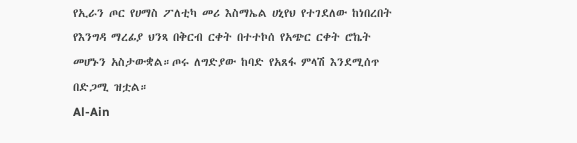የኢራን ጦር የሀማስ ፖለቲካ መሪ እስማኤል ሀኒየህ የተገደለው ከነበረበት የእንግዳ ማረፊያ ህንጻ በቅርብ ርቀት በተተኮሰ የአጭር ርቀት ሮኬት መሆኑን አስታውቋል።ጦሩ ለግድያው ከባድ የአጸፋ ምላሽ እንደሚሰጥ በድጋሚ ዝቷል።
Al-Ain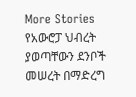More Stories
የአውሮፓ ህብረት ያወጣቸውን ደንቦች መሠረት በማድረግ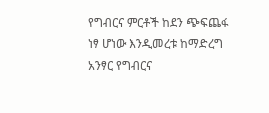የግብርና ምርቶች ከደን ጭፍጨፋ ነፃ ሆነው እንዲመረቱ ከማድረግ አንፃር የግብርና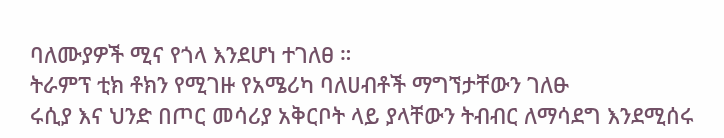ባለሙያዎች ሚና የጎላ እንደሆነ ተገለፀ ።
ትራምፕ ቲክ ቶክን የሚገዙ የአሜሪካ ባለሀብቶች ማግኘታቸውን ገለፁ
ሩሲያ እና ህንድ በጦር መሳሪያ አቅርቦት ላይ ያላቸውን ትብብር ለማሳደግ እንደሚሰሩ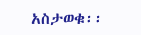አስታወቁ፡፡